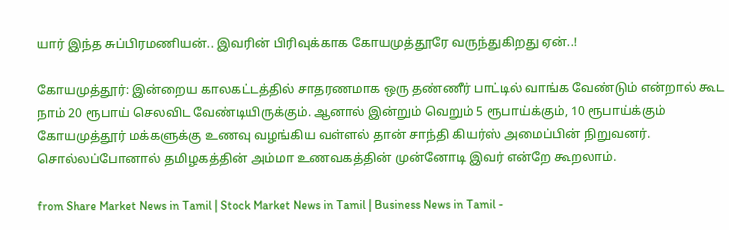யார் இந்த சுப்பிரமணியன்.. இவரின் பிரிவுக்காக கோயமுத்தூரே வருந்துகிறது ஏன்..!

கோயமுத்தூர்: இன்றைய காலகட்டத்தில் சாதரணமாக ஒரு தண்ணீர் பாட்டில் வாங்க வேண்டும் என்றால் கூட நாம் 20 ரூபாய் செலவிட வேண்டியிருக்கும். ஆனால் இன்றும் வெறும் 5 ரூபாய்க்கும், 10 ரூபாய்க்கும் கோயமுத்தூர் மக்களுக்கு உணவு வழங்கிய வள்ளல் தான் சாந்தி கியர்ஸ் அமைப்பின் நிறுவனர். சொல்லப்போனால் தமிழகத்தின் அம்மா உணவகத்தின் முன்னோடி இவர் என்றே கூறலாம்.

from Share Market News in Tamil | Stock Market News in Tamil | Business News in Tamil -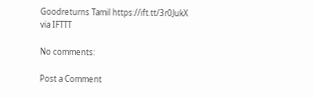Goodreturns Tamil https://ift.tt/3r0JukX
via IFTTT

No comments:

Post a Comment